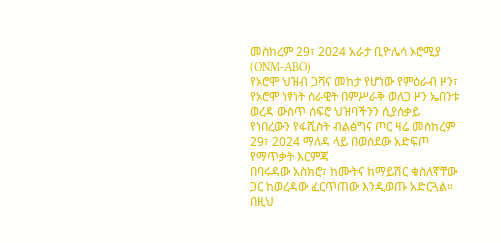መስከረም 29፣ 2024 አራታ ቢዮሌሳ ኦሮሚያ (ONM-ABO)
የኦሮሞ ህዝብ ጋሻና መከታ የሆነው የምዕራብ ዞን፣ የኦሮሞ ነፃነት ሰራዊት በምሥራቅ ወለጋ ዞን ኤበንቱ ወረዳ ውስጥ ሰፍሮ ህዝባችንን ሲያሰቃይ የነበረውን የፋሺስት ብልፅግና ጦር ዛሬ መስከረም 29፣ 2024 ማለዳ ላይ በወሰደው አድፍጦ የማጥቃት እርምጃ
በባሩዳው አስክሮ፣ ከሙትና ከማይሽር ቁስለኛቸው ጋር ከወረዳው ፈርጥጠው እንዲወጡ አድርጓል።
በዚህ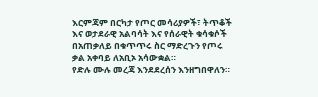እርምጃም በርካታ የጦር መሳሪያዎች፣ ትጥቆች እና ወታደራዊ አልባሳት እና የሰራዊት ቁሳቁሶች በአጠቃለይ በቁጥጥሩ ስር ማድረጉን የጦሩ ቃል አቀባይ ለአቢኦ አሳውቋል።
የድሉ ሙሉ መረጃ እንደደረሰን እንዘግበዋለን።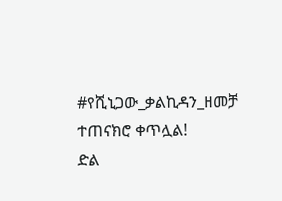#የሺኒጋው_ቃልኪዳን_ዘመቻ ተጠናክሮ ቀጥሏል!
ድል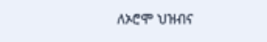ለኦሮሞ ህዝብና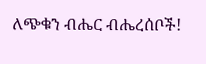ለጭቁን ብሔር ብሔረሰቦች!